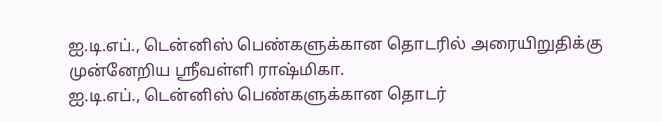ஐ.டி.எப்., டென்னிஸ் பெண்களுக்கான தொடரில் அரையிறுதிக்கு முன்னேறிய ஸ்ரீவள்ளி ராஷ்மிகா.
ஐ.டி.எப்., டென்னிஸ் பெண்களுக்கான தொடர்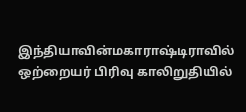இந்தியாவின்மகாராஷ்டிராவில் ஒற்றையர் பிரிவு காலிறுதியில்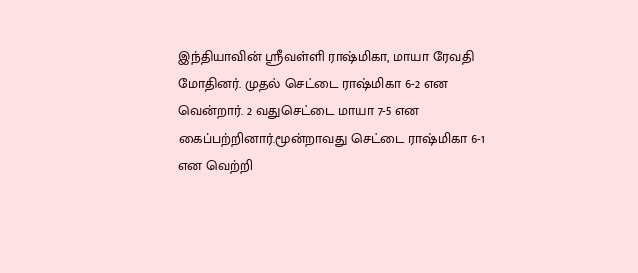இந்தியாவின் ஸ்ரீவள்ளி ராஷ்மிகா, மாயா ரேவதி மோதினர். முதல் செட்டை ராஷ்மிகா 6-2 என வென்றார். 2 வதுசெட்டை மாயா 7-5 என கைப்பற்றினார்.மூன்றாவது செட்டை ராஷ்மிகா 6-1 என வெற்றி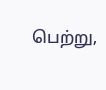பெற்று,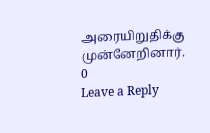அரையிறுதிக்கு முன்னேறினார்.
0
Leave a Reply